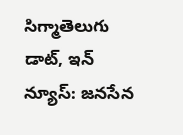సిగ్మాతెలుగు డాట్, ఇన్ న్యూస్: జనసేన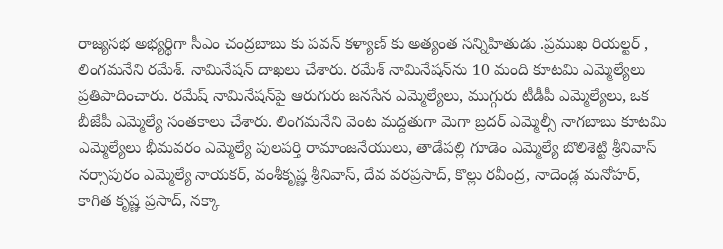రాజ్యసభ అభ్యర్థిగా సీఎం చంద్రబాబు కు పవన్ కళ్యాణ్ కు అత్యంత సన్నిహితుడు .ప్రముఖ రియల్టర్ , లింగమనేని రమేశ్. నామినేషన్ దాఖలు చేశారు. రమేశ్‌ నామినేషన్‌ను 10 మంది కూటమి ఎమ్మెల్యేలు ప్రతిపాదించారు. రమేష్ నామినేషన్‌పై ఆరుగురు జనసేన ఎమ్మెల్యేలు, ముగ్గురు టీడీపీ ఎమ్మెల్యేలు, ఒక బీజేపీ ఎమ్మెల్యే సంతకాలు చేశారు. లింగమనేని వెంట మద్దతుగా మెగా బ్రదర్ ఎమ్మెల్సీ నాగబాబు కూటమి ఎమ్మెల్యే‌లు భీమవరం ఎమ్మెల్యే పులపర్తి రామాంజనేయులు, తాడేపల్లి గూడెం ఎమ్మెల్యే బొలిశెట్టి శ్రీనివాస్ నర్సాపురం ఎమ్మెల్యే నాయకర్, వంశీకృష్ణ శ్రీనివాస్, దేవ వరప్రసాద్, కొల్లు రవీంద్ర, నాదెండ్ల మనోహర్, కాగిత కృష్ణ ప్రసాద్, నక్కా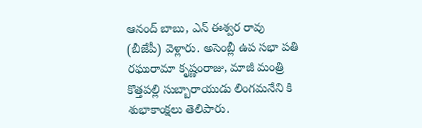ఆనంద్ బాబు, ఎన్ ఈశ్వర రావు (బీజేపీ) వెళ్లారు. అసెంబ్లీ ఉప సభా పతి రఘురామా కృష్ణంరాజు, మాజీ మంత్రి కొత్తపల్లి సుబ్బారాయుడు లింగమనేని కి శుభాకాంక్షలు తెలిపారు.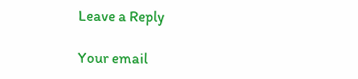Leave a Reply

Your email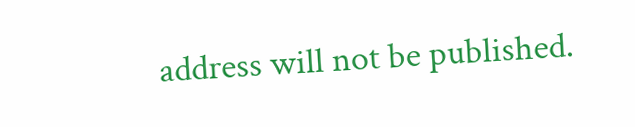address will not be published.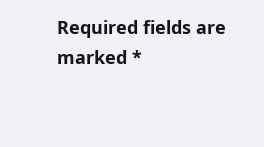Required fields are marked *